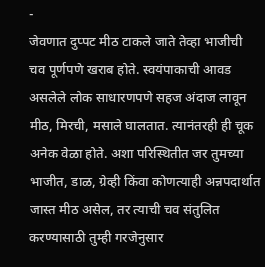-
जेवणात दुप्पट मीठ टाकले जाते तेव्हा भाजीची चव पूर्णपणे खराब होते. स्वयंपाकाची आवड असलेले लोक साधारणपणे सहज अंदाज लावून मीठ, मिरची, मसाले घालतात. त्यानंतरही ही चूक अनेक वेळा होते. अशा परिस्थितीत जर तुमच्या भाजीत, डाळ, ग्रेव्ही किंवा कोणत्याही अन्नपदार्थात जास्त मीठ असेल, तर त्याची चव संतुलित करण्यासाठी तुम्ही गरजेनुसार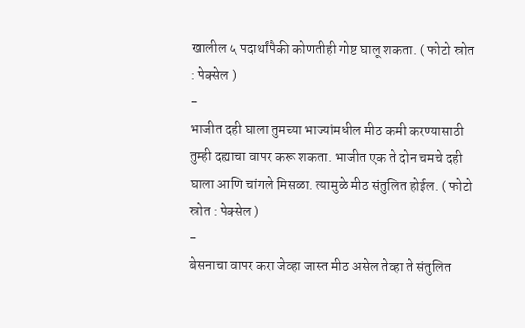खालील ५ पदार्थांपैकी कोणतीही गोष्ट घालू शकता. ( फोटो स्रोत : पेक्सेल )
-
भाजीत दही घाला तुमच्या भाज्यांमधील मीठ कमी करण्यासाठी तुम्ही दह्याचा वापर करू शकता. भाजीत एक ते दोन चमचे दही घाला आणि चांगले मिसळा. त्यामुळे मीठ संतुलित होईल. ( फोटो स्रोत : पेक्सेल )
-
बेसनाचा वापर करा जेव्हा जास्त मीठ असेल तेव्हा ते संतुलित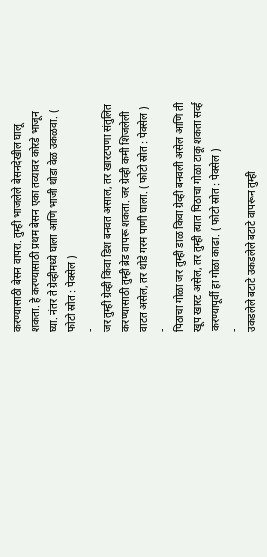करण्यासाठी बेसन वापरा. तुम्ही भाजलेले बेसनदेखील घालू शकता. हे करण्यासाठी प्रथम बेसन एका तव्यावर कोरडे भाजून घ्या. नंतर ते ग्रेव्हीमध्ये घाला आणि भाजी थोडा वेळ उकळवा. ( फोटो स्रोत : पेक्सेल )
-
जर तुम्ही ग्रेव्ही किंवा डिश बनवत असाल, तर खारटपणा संतुलित करण्यासाठी तुम्ही ब्रेड वापरू शकता. जर ग्रेव्ही कमी शिजलेली वाटत असेल, तर थोडे गरम पाणी घाला. ( फोटो स्रोत : पेक्सेल )
-
पिठाचा गोळा जर तुम्ही डाळ किवा ग्रेव्ही बनवली असेल आणि ती खूप खारट असेल, तर तुम्ही त्यात पिठाचा गोळा टाकू शकता सर्व्ह करण्यापूर्वी हा गोळा काढा. ( फोटो स्रोत : पेक्सेल )
-
उकडलेले बटाटे उकडलेले बटाटे वापरून तुम्ही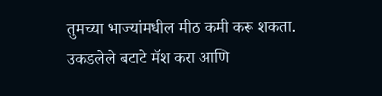तुमच्या भाज्यांमधील मीठ कमी करू शकता. उकडलेले बटाटे मॅश करा आणि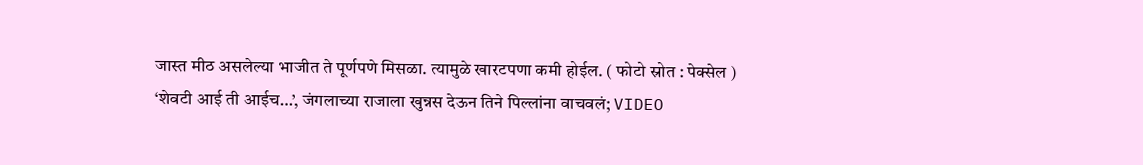जास्त मीठ असलेल्या भाजीत ते पूर्णपणे मिसळा. त्यामुळे खारटपणा कमी होईल. ( फोटो स्रोत : पेक्सेल )
‘शेवटी आई ती आईच…’, जंगलाच्या राजाला खुन्नस देऊन तिने पिल्लांना वाचवलं; VIDEO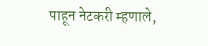पाहून नेटकरी म्हणाले,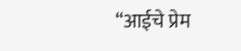“आईचे प्रेम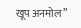खूप अनमोल”